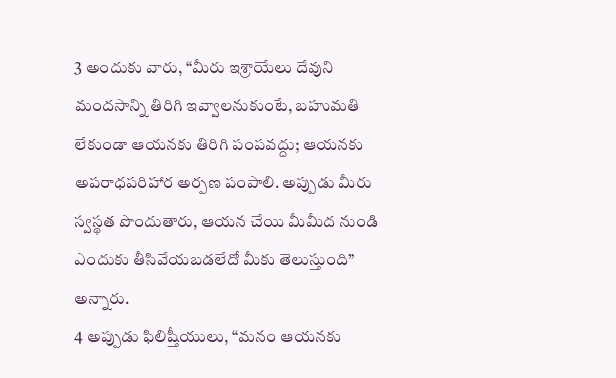3 అందుకు వారు, “మీరు ఇశ్రాయేలు దేవుని మందసాన్ని తిరిగి ఇవ్వాలనుకుంటే, బహుమతి లేకుండా ఆయనకు తిరిగి పంపవద్దు; ఆయనకు అపరాధపరిహార అర్పణ పంపాలి. అప్పుడు మీరు స్వస్థత పొందుతారు, ఆయన చేయి మీమీద నుండి ఎందుకు తీసివేయబడలేదో మీకు తెలుస్తుంది” అన్నారు.
4 అప్పుడు ఫిలిష్తీయులు, “మనం ఆయనకు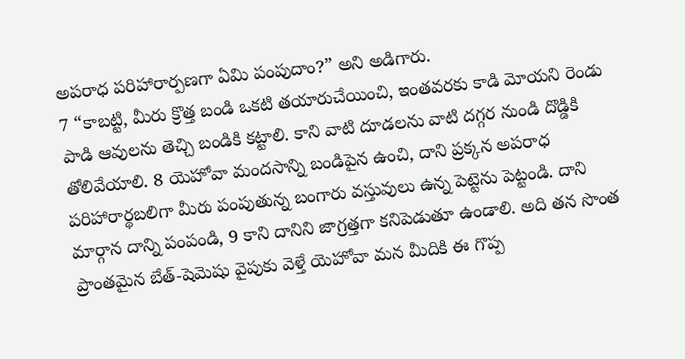అపరాధ పరిహారార్పణగా ఏమి పంపుదాం?” అని అడిగారు.
7 “కాబట్టి, మీరు క్రొత్త బండి ఒకటి తయారుచేయించి, ఇంతవరకు కాడి మోయని రెండు పాడి ఆవులను తెచ్చి బండికి కట్టాలి. కాని వాటి దూడలను వాటి దగ్గర నుండి దొడ్డికి తోలివేయాలి. 8 యెహోవా మందసాన్ని బండిపైన ఉంచి, దాని ప్రక్కన అపరాధ పరిహారార్థబలిగా మీరు పంపుతున్న బంగారు వస్తువులు ఉన్న పెట్టెను పెట్టండి. దాని మార్గాన దాన్ని పంపండి, 9 కాని దానిని జాగ్రత్తగా కనిపెడుతూ ఉండాలి. అది తన సొంత ప్రాంతమైన బేత్-షెమెషు వైపుకు వెళ్తే యెహోవా మన మీదికి ఈ గొప్ప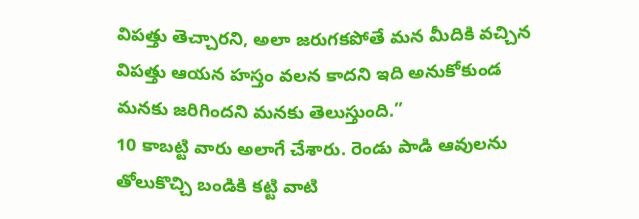విపత్తు తెచ్చారని, అలా జరుగకపోతే మన మీదికి వచ్చిన విపత్తు ఆయన హస్తం వలన కాదని ఇది అనుకోకుండ మనకు జరిగిందని మనకు తెలుస్తుంది.”
10 కాబట్టి వారు అలాగే చేశారు. రెండు పాడి ఆవులను తోలుకొచ్చి బండికి కట్టి వాటి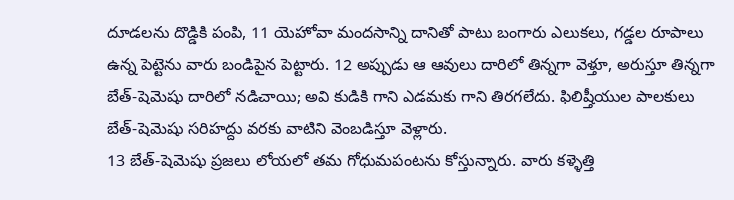దూడలను దొడ్డికి పంపి, 11 యెహోవా మందసాన్ని దానితో పాటు బంగారు ఎలుకలు, గడ్డల రూపాలు ఉన్న పెట్టెను వారు బండిపైన పెట్టారు. 12 అప్పుడు ఆ ఆవులు దారిలో తిన్నగా వెళ్తూ, అరుస్తూ తిన్నగా బేత్-షెమెషు దారిలో నడిచాయి; అవి కుడికి గాని ఎడమకు గాని తిరగలేదు. ఫిలిష్తీయుల పాలకులు బేత్-షెమెషు సరిహద్దు వరకు వాటిని వెంబడిస్తూ వెళ్లారు.
13 బేత్-షెమెషు ప్రజలు లోయలో తమ గోధుమపంటను కోస్తున్నారు. వారు కళ్ళెత్తి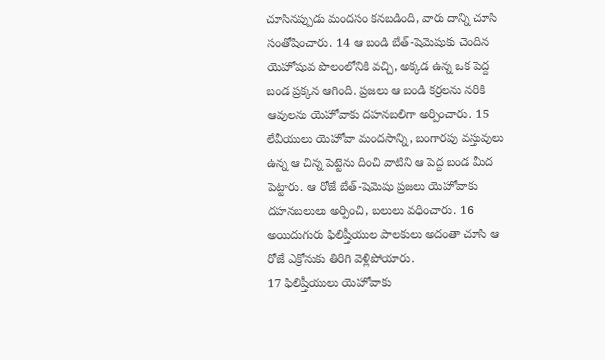చూసినప్పుడు మందసం కనబడింది, వారు దాన్ని చూసి సంతోషించారు. 14 ఆ బండి బేత్-షెమెషుకు చెందిన యెహోషువ పొలంలోనికి వచ్చి, అక్కడ ఉన్న ఒక పెద్ద బండ ప్రక్కన ఆగింది. ప్రజలు ఆ బండి కర్రలను నరికి ఆవులను యెహోవాకు దహనబలిగా అర్పించారు. 15 లేవీయులు యెహోవా మందసాన్ని, బంగారపు వస్తువులు ఉన్న ఆ చిన్న పెట్టెను దించి వాటిని ఆ పెద్ద బండ మీద పెట్టారు. ఆ రోజే బేత్-షెమెషు ప్రజలు యెహోవాకు దహనబలులు అర్పించి, బలులు వధించారు. 16 అయిదుగురు ఫిలిష్తీయుల పాలకులు అదంతా చూసి ఆ రోజే ఎక్రోనుకు తిరిగి వెళ్లిపోయారు.
17 ఫిలిష్తీయులు యెహోవాకు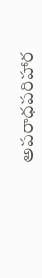అపరాధపరిహార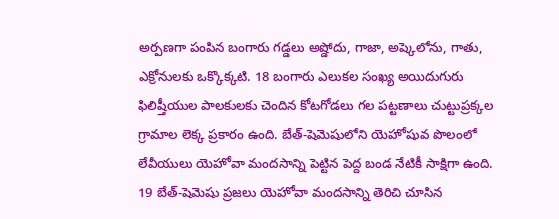అర్పణగా పంపిన బంగారు గడ్డలు అష్డోదు, గాజా, అష్కెలోను, గాతు, ఎక్రోనులకు ఒక్కొక్కటి. 18 బంగారు ఎలుకల సంఖ్య అయిదుగురు ఫిలిష్తీయుల పాలకులకు చెందిన కోటగోడలు గల పట్టణాలు చుట్టుప్రక్కల గ్రామాల లెక్క ప్రకారం ఉంది. బేత్-షెమెషులోని యెహోషువ పొలంలో లేవీయులు యెహోవా మందసాన్ని పెట్టిన పెద్ద బండ నేటికీ సాక్షిగా ఉంది.
19 బేత్-షెమెషు ప్రజలు యెహోవా మందసాన్ని తెరిచి చూసిన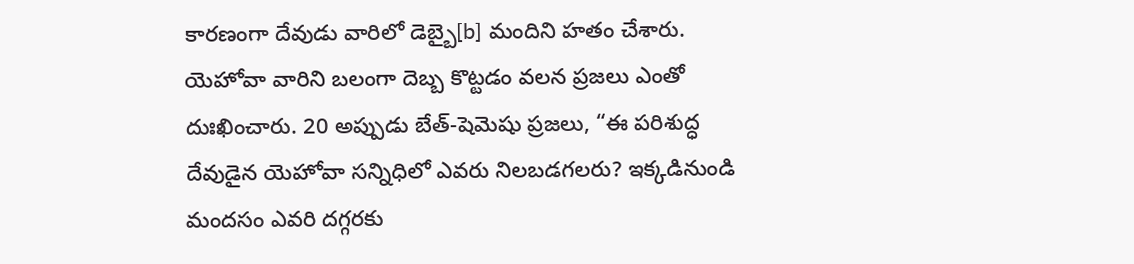కారణంగా దేవుడు వారిలో డెబ్బై[b] మందిని హతం చేశారు. యెహోవా వారిని బలంగా దెబ్బ కొట్టడం వలన ప్రజలు ఎంతో దుఃఖించారు. 20 అప్పుడు బేత్-షెమెషు ప్రజలు, “ఈ పరిశుద్ధ దేవుడైన యెహోవా సన్నిధిలో ఎవరు నిలబడగలరు? ఇక్కడినుండి మందసం ఎవరి దగ్గరకు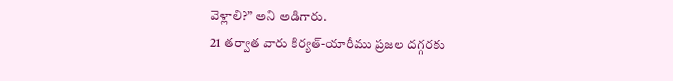వెళ్లాలి?” అని అడిగారు.
21 తర్వాత వారు కిర్యత్-యారీము ప్రజల దగ్గరకు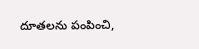దూతలను పంపించి,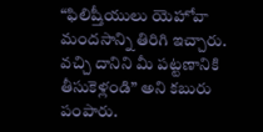“ఫిలిష్తీయులు యెహోవా మందసాన్ని తిరిగి ఇచ్చారు. వచ్చి దానిని మీ పట్టణానికి తీసుకెళ్లండి” అని కబురు పంపారు.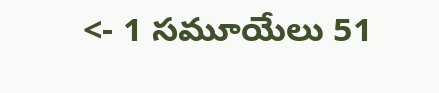<- 1 సమూయేలు 51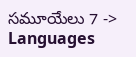సమూయేలు 7 ->
Languages